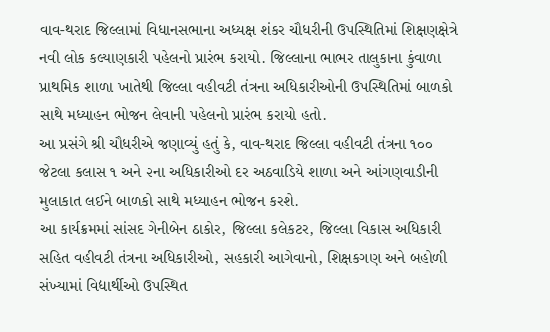વાવ-થરાદ જિલ્લામાં વિધાનસભાના અધ્યક્ષ શંકર ચૌધરીની ઉપસ્થિતિમાં શિક્ષણક્ષેત્રે નવી લોક કલ્યાણકારી પહેલનો પ્રારંભ કરાયો. જિલ્લાના ભાભર તાલુકાના કુંવાળા પ્રાથમિક શાળા ખાતેથી જિલ્લા વહીવટી તંત્રના અધિકારીઓની ઉપસ્થિતિમાં બાળકો સાથે મધ્યાહન ભોજન લેવાની પહેલનો પ્રારંભ કરાયો હતો.
આ પ્રસંગે શ્રી ચૌધરીએ જણાવ્યું હતું કે, વાવ-થરાદ જિલ્લા વહીવટી તંત્રના ૧૦૦ જેટલા કલાસ ૧ અને ૨ના અધિકારીઓ દર અઠવાડિયે શાળા અને આંગણવાડીની મુલાકાત લઈને બાળકો સાથે મધ્યાહન ભોજન કરશે.
આ કાર્યક્રમમાં સાંસદ ગેનીબેન ઠાકોર, જિલ્લા કલેકટર, જિલ્લા વિકાસ અધિકારી સહિત વહીવટી તંત્રના અધિકારીઓ, સહકારી આગેવાનો, શિક્ષકગણ અને બહોળી સંખ્યામાં વિદ્યાર્થીઓ ઉપસ્થિત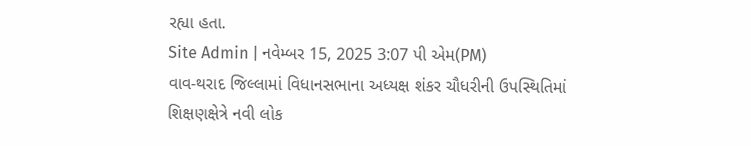રહ્યા હતા.
Site Admin | નવેમ્બર 15, 2025 3:07 પી એમ(PM)
વાવ-થરાદ જિલ્લામાં વિધાનસભાના અધ્યક્ષ શંકર ચૌધરીની ઉપસ્થિતિમાં શિક્ષણક્ષેત્રે નવી લોક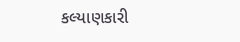કલ્યાણકારી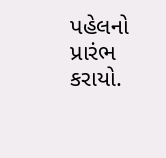પહેલનો પ્રારંભ કરાયો.